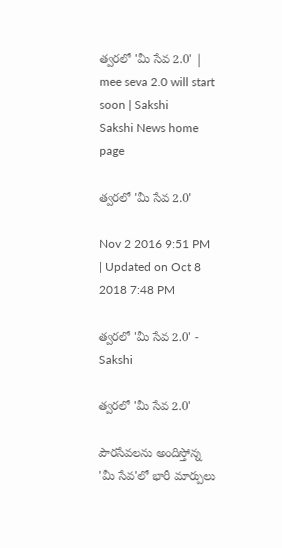త్వరలో 'మీ సేవ 2.0' | mee seva 2.0 will start soon | Sakshi
Sakshi News home page

త్వరలో 'మీ సేవ 2.0'

Nov 2 2016 9:51 PM | Updated on Oct 8 2018 7:48 PM

త్వరలో 'మీ సేవ 2.0' - Sakshi

త్వరలో 'మీ సేవ 2.0'

పౌరసేవలను అందిస్తోన్న 'మీ సేవ'లో భారీ మార్పులు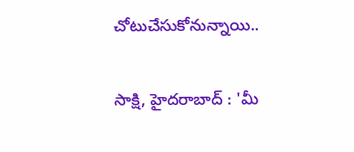చోటుచేసుకోనున్నాయి..

సాక్షి, హైదరాబాద్ : 'మీ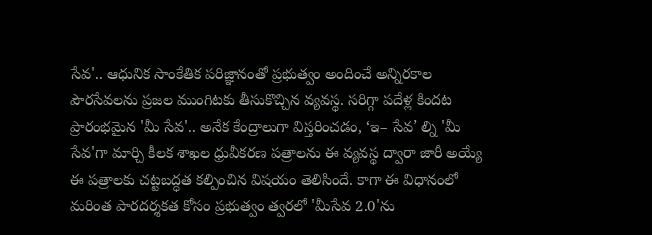సేవ'.. ఆధునిక సాంకేతిక పరిజ్ఞానంతో ప్రభుత్వం అందించే అన్నిరకాల పౌరసేవలను ప్రజల ముంగిటకు తీసుకొచ్చిన వ్యవస్థ. సరిగ్గా పదేళ్ల కిందట ప్రారంభమైన 'మీ సేవ'.. అనేక కేంద్రాలుగా విస్తరించడం, ‘ఇ– సేవ’ ల్ని 'మీ సేవ'గా మార్చి కీలక శాఖల ధ్రువీకరణ పత్రాలను ఈ వ్యవస్థ ద్వారా జారీ అయ్యే ఈ పత్రాలకు చట్టబద్ధత కల్పించిన విషయం తెలిసిందే. కాగా ఈ విధానంలో మరింత పారదర్శకత కోసం ప్రభుత్వం త్వరలో 'మీసేవ 2.0'ను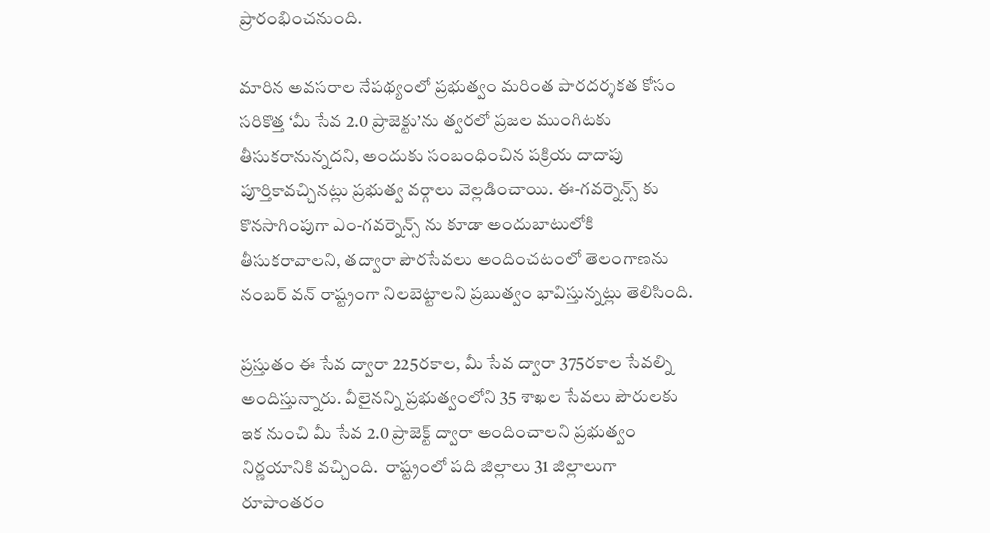ప్రారంభించనుంది.

మారిన అవసరాల నేపథ్యంలో ప్రభుత్వం మరింత పారదర్శకత కోసం సరికొత్త ‘మీ సేవ 2.0 ప్రాజెక్టు’ను త్వరలో ప్రజల ముంగిటకు తీసుకరానున్నదని, అందుకు సంబంధించిన పక్రియ దాదాపు పూర్తికావచ్చినట్లు ప్రభుత్వ వర్గాలు వెల్లడించాయి. ఈ-గవర్నెన్స్ కు కొనసాగింపుగా ఎం-గవర్నెన్స్ ను కూడా అందుబాటులోకి తీసుకరావాలని, తద్వారా పౌరసేవలు అందించటంలో తెలంగాణను నంబర్‌ వన్ రాష్ట్రంగా నిలబెట్టాలని ప్రబుత్వం భావిస్తున్నట్లు తెలిసింది.

ప్రస్తుతం ఈ సేవ ద్వారా 225రకాల, మీ సేవ ద్వారా 375రకాల సేవల్ని అందిస్తున్నారు. వీలైనన్ని ప్రభుత్వంలోని 35 శాఖల సేవలు పౌరులకు ఇక నుంచి మీ సేవ 2.0 ప్రాజెక్ట్‌ ద్వారా అందించాలని ప్రభుత్వం నిర్ణయానికి వచ్చింది.  రాష్ట్రంలో పది జిల్లాలు 31 జిల్లాలుగా రూపాంతరం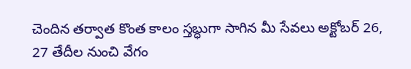చెందిన తర్వాత కొంత కాలం స్తబ్ధుగా సాగిన మీ సేవలు అక్టోబర్‌ 26, 27 తేదీల నుంచి వేగం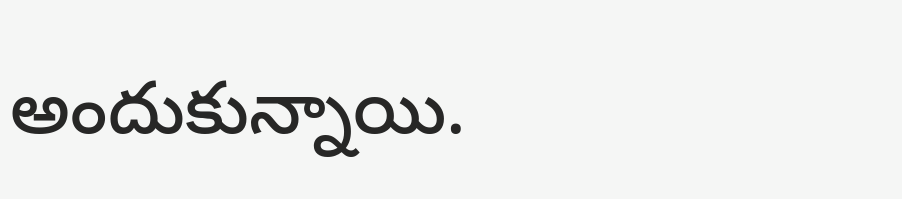అందుకున్నాయి.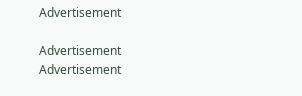Advertisement

Advertisement
Advertisement